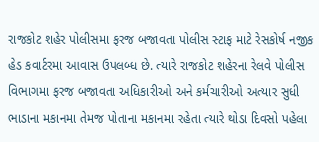રાજકોટ શહેર પોલીસમા ફરજ બજાવતા પોલીસ સ્ટાફ માટે રેસકોર્ષ નજીક હેડ કવાર્ટરમા આવાસ ઉપલબ્ધ છે. ત્યારે રાજકોટ શહેરના રેલવે પોલીસ વિભાગમા ફરજ બજાવતા અધિકારીઓ અને કર્મચારીઓ અત્યાર સુધી ભાડાના મકાનમા તેમજ પોતાના મકાનમા રહેતા ત્યારે થોડા દિવસો પહેલા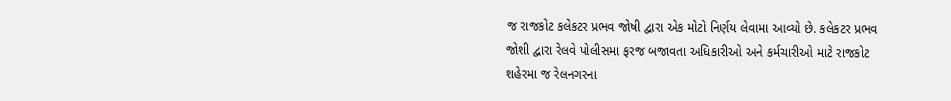જ રાજકોટ કલેકટર પ્રભવ જોષી દ્વારા એક મોટો નિર્ણય લેવામા આવ્યો છે. કલેકટર પ્રભવ જોશી દ્વારા રેલવે પોલીસમા ફરજ બજાવતા અધિકારીઓ અને કર્મચારીઓ માટે રાજકોટ શહેરમા જ રેલનગરના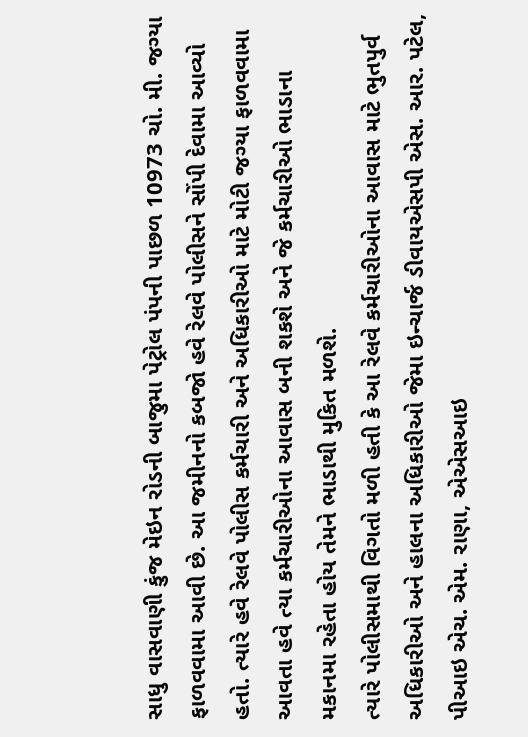સાધુ વાસવાણી કુંજ મેઇન રોડની બાજુમા પેટ્રોલ પંપની પાછળ 10973 ચો. મી. જગ્યા ફાળવવામા આવી છે. આ જમીનનો કબજો હવે રેલવે પોલીસને સોંપી દેવામા આવ્યો હતો. ત્યારે હવે રેલવે પોલીસ કર્મચારી અને અધિકારીઓ માટે મોટી જગ્યા ફાળવવામા આવતા હવે ત્યા કર્મચારીઓના આવાસ બની શકશે અને જે કર્મચારીઓ ભાડાના મકાનમા રહેતા હોય તેમને ભાડાથી મુકિત મળશે.
ત્યારે પોલીસમાથી વિગતો મળી હતી કે આ રેલવે કર્મચારીઓના આવાસ માટે ભુતપુર્વ અધિકારીઓ અને હાલના અધિકારીઓ જેમા ઇન્ચાર્જ ડીવાયએસપી એસ. આર. પટેલ, પીઆઇ એચ. એમ. રાણા, એએસઆઇ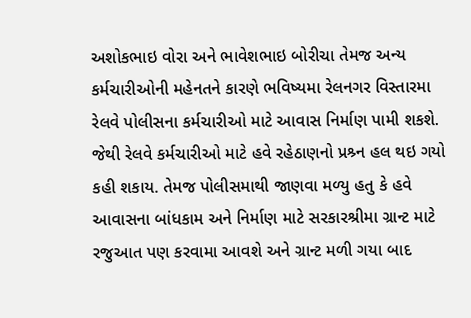અશોકભાઇ વોરા અને ભાવેશભાઇ બોરીચા તેમજ અન્ય કર્મચારીઓની મહેનતને કારણે ભવિષ્યમા રેલનગર વિસ્તારમા રેલવે પોલીસના કર્મચારીઓ માટે આવાસ નિર્માણ પામી શકશે. જેથી રેલવે કર્મચારીઓ માટે હવે રહેઠાણનો પ્રશ્ર્ન હલ થઇ ગયો કહી શકાય. તેમજ પોલીસમાથી જાણવા મળ્યુ હતુ કે હવે આવાસના બાંધકામ અને નિર્માણ માટે સરકારશ્રીમા ગ્રાન્ટ માટે રજુઆત પણ કરવામા આવશે અને ગ્રાન્ટ મળી ગયા બાદ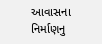આવાસના નિર્માણનુ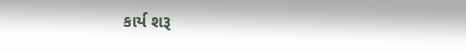કાર્ય શરૂ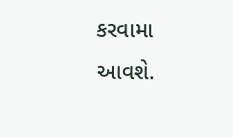કરવામા આવશે.